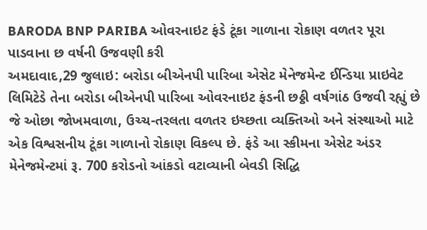BARODA BNP PARIBA ઓવરનાઇટ ફંડે ટૂંકા ગાળાના રોકાણ વળતર પૂરા પાડવાના છ વર્ષની ઉજવણી કરી
અમદાવાદ,29 જુલાઇ: બરોડા બીએનપી પારિબા એસેટ મેનેજમેન્ટ ઈન્ડિયા પ્રાઇવેટ લિમિટેડે તેના બરોડા બીએનપી પારિબા ઓવરનાઇટ ફંડની છઠ્ઠી વર્ષગાંઠ ઉજવી રહ્યું છે જે ઓછા જોખમવાળા, ઉચ્ચ-તરલતા વળતર ઇચ્છતા વ્યક્તિઓ અને સંસ્થાઓ માટે એક વિશ્વસનીય ટૂંકા ગાળાનો રોકાણ વિકલ્પ છે. ફંડે આ સ્કીમના એસેટ અંડર મેનેજમેન્ટમાં રૂ. 700 કરોડનો આંકડો વટાવ્યાની બેવડી સિદ્ધિ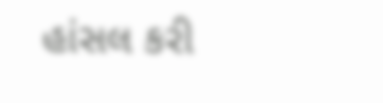હાંસલ કરી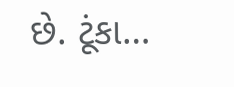છે. ટૂંકા…